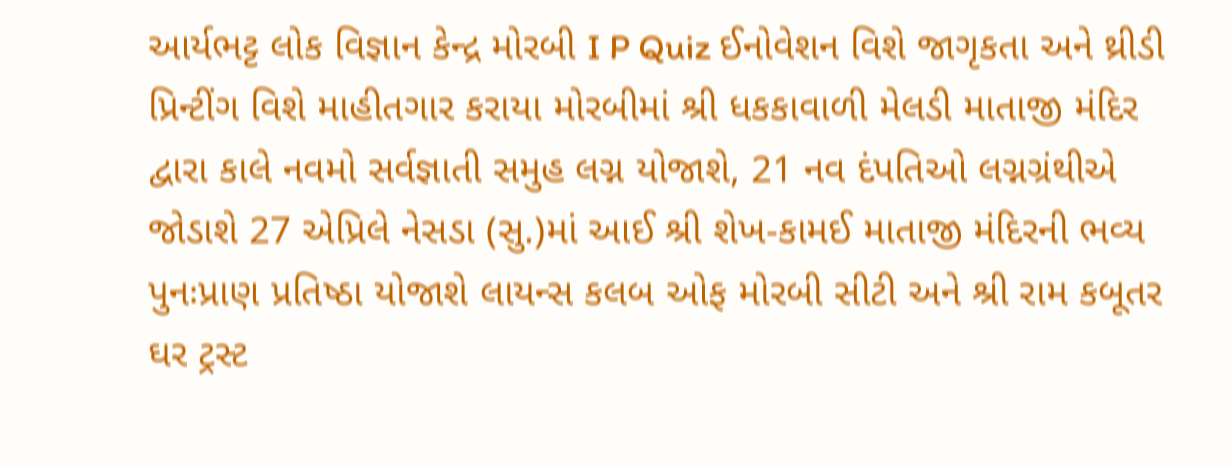આર્યભટ્ટ લોક વિજ્ઞાન કેન્દ્ર મોરબી I P Quiz ઈનોવેશન વિશે જાગૃકતા અને થ્રીડી પ્રિન્ટીંગ વિશે માહીતગાર કરાયા મોરબીમાં શ્રી ધકકાવાળી મેલડી માતાજી મંદિર દ્વારા કાલે નવમો સર્વજ્ઞાતી સમુહ લગ્ન યોજાશે, 21 નવ દંપતિઓ લગ્નગ્રંથીએ જોડાશે 27 એપ્રિલે નેસડા (સુ.)માં આઈ શ્રી શેખ-કામઈ માતાજી મંદિરની ભવ્ય પુનઃપ્રાણ પ્રતિષ્ઠા યોજાશે લાયન્સ કલબ ઓફ મોરબી સીટી અને શ્રી રામ કબૂતર ઘર ટ્રસ્ટ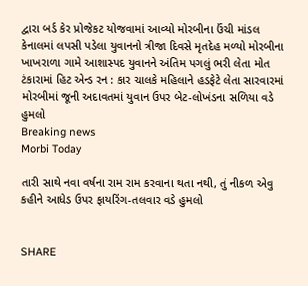દ્વારા બર્ડ કેર પ્રોજેકટ યોજવામાં આવ્યો મોરબીના ઉંચી માંડલ કેનાલમાં લપસી પડેલા યુવાનનો ત્રીજા દિવસે મૃતદેહ મળ્યો મોરબીના ખાખરાળા ગામે આશાસ્પદ યુવાનને અંતિમ પગલું ભરી લેતા મોત ટંકારામાં હિટ એન્ડ રન : કાર ચાલકે મહિલાને હડફેટે લેતા સારવારમાં મોરબીમાં જૂની અદાવતમાં યુવાન ઉપર બેટ-લોખંડના સળિયા વડે હુમલો
Breaking news
Morbi Today

તારી સાથે નવા વર્ષના રામ રામ કરવાના થતા નથી, તું નીકળ એવુ કહીને આધેડ ઉપર ફાયરિંગ-તલવાર વડે હુમલો


SHARE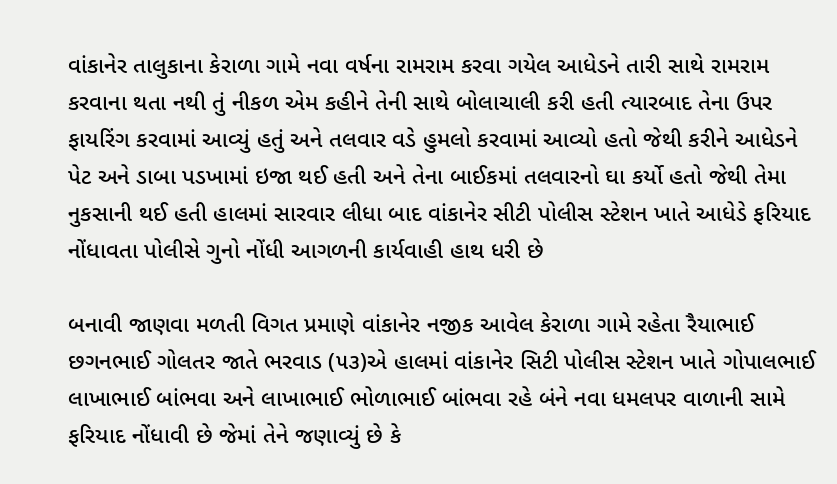વાંકાનેર તાલુકાના કેરાળા ગામે નવા વર્ષના રામરામ કરવા ગયેલ આધેડને તારી સાથે રામરામ કરવાના થતા નથી તું નીકળ એમ કહીને તેની સાથે બોલાચાલી કરી હતી ત્યારબાદ તેના ઉપર ફાયરિંગ કરવામાં આવ્યું હતું અને તલવાર વડે હુમલો કરવામાં આવ્યો હતો જેથી કરીને આધેડને પેટ અને ડાબા પડખામાં ઇજા થઈ હતી અને તેના બાઈકમાં તલવારનો ઘા કર્યો હતો જેથી તેમા નુકસાની થઈ હતી હાલમાં સારવાર લીધા બાદ વાંકાનેર સીટી પોલીસ સ્ટેશન ખાતે આધેડે ફરિયાદ નોંધાવતા પોલીસે ગુનો નોંધી આગળની કાર્યવાહી હાથ ધરી છે

બનાવી જાણવા મળતી વિગત પ્રમાણે વાંકાનેર નજીક આવેલ કેરાળા ગામે રહેતા રૈયાભાઈ છગનભાઈ ગોલતર જાતે ભરવાડ (૫૩)એ હાલમાં વાંકાનેર સિટી પોલીસ સ્ટેશન ખાતે ગોપાલભાઈ લાખાભાઈ બાંભવા અને લાખાભાઈ ભોળાભાઈ બાંભવા રહે બંને નવા ધમલપર વાળાની સામે ફરિયાદ નોંધાવી છે જેમાં તેને જણાવ્યું છે કે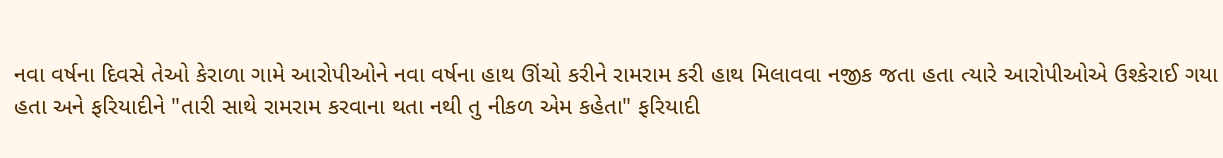નવા વર્ષના દિવસે તેઓ કેરાળા ગામે આરોપીઓને નવા વર્ષના હાથ ઊંચો કરીને રામરામ કરી હાથ મિલાવવા નજીક જતા હતા ત્યારે આરોપીઓએ ઉશ્કેરાઈ ગયા હતા અને ફરિયાદીને "તારી સાથે રામરામ કરવાના થતા નથી તુ નીકળ એમ કહેતા" ફરિયાદી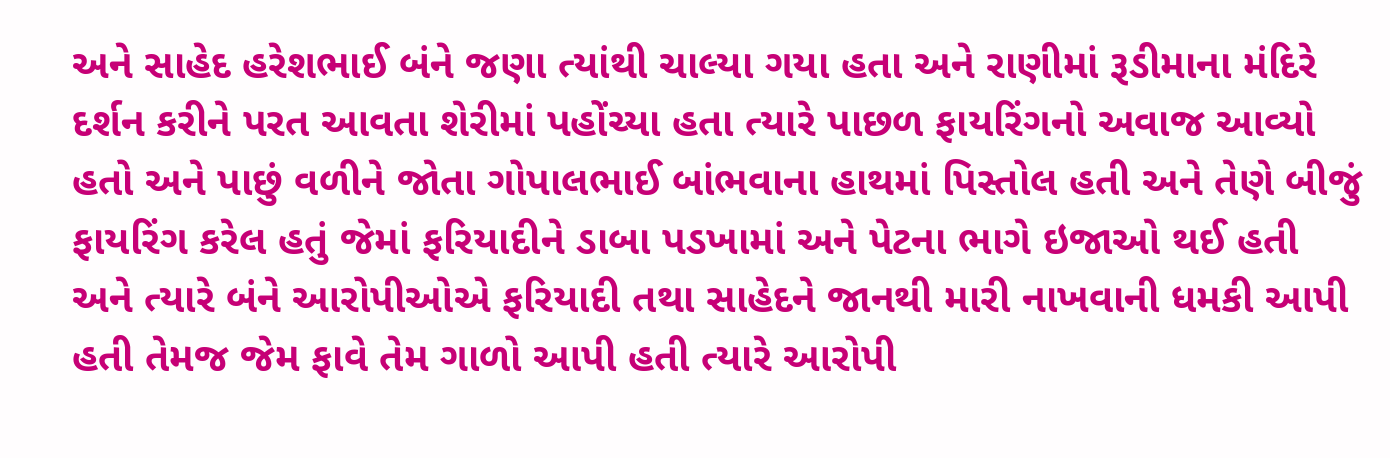અને સાહેદ હરેશભાઈ બંને જણા ત્યાંથી ચાલ્યા ગયા હતા અને રાણીમાં રૂડીમાના મંદિરે દર્શન કરીને પરત આવતા શેરીમાં પહોંચ્યા હતા ત્યારે પાછળ ફાયરિંગનો અવાજ આવ્યો હતો અને પાછું વળીને જોતા ગોપાલભાઈ બાંભવાના હાથમાં પિસ્તોલ હતી અને તેણે બીજું ફાયરિંગ કરેલ હતું જેમાં ફરિયાદીને ડાબા પડખામાં અને પેટના ભાગે ઇજાઓ થઈ હતી અને ત્યારે બંને આરોપીઓએ ફરિયાદી તથા સાહેદને જાનથી મારી નાખવાની ધમકી આપી હતી તેમજ જેમ ફાવે તેમ ગાળો આપી હતી ત્યારે આરોપી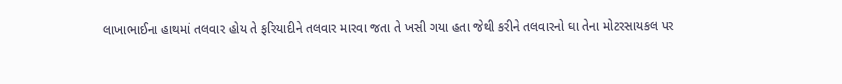લાખાભાઈના હાથમાં તલવાર હોય તે ફરિયાદીને તલવાર મારવા જતા તે ખસી ગયા હતા જેથી કરીને તલવારનો ઘા તેના મોટરસાયકલ પર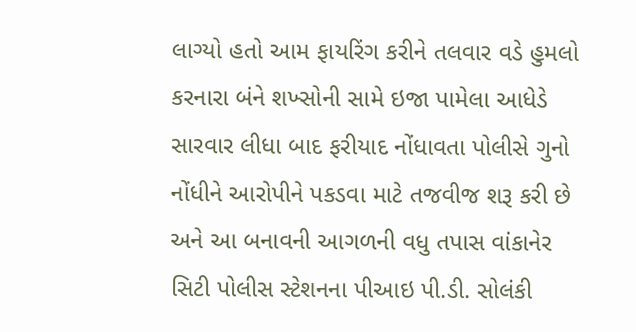લાગ્યો હતો આમ ફાયરિંગ કરીને તલવાર વડે હુમલો કરનારા બંને શખ્સોની સામે ઇજા પામેલા આધેડે સારવાર લીધા બાદ ફરીયાદ નોંધાવતા પોલીસે ગુનો નોંધીને આરોપીને પકડવા માટે તજવીજ શરૂ કરી છે અને આ બનાવની આગળની વધુ તપાસ વાંકાનેર સિટી પોલીસ સ્ટેશનના પીઆઇ પી.ડી. સોલંકી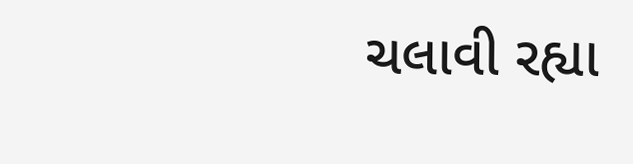ચલાવી રહ્યા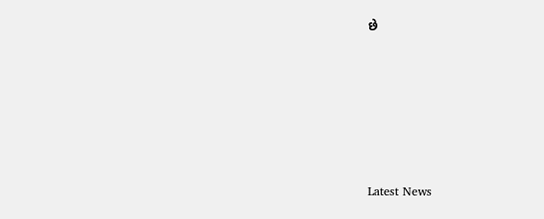છે






Latest News